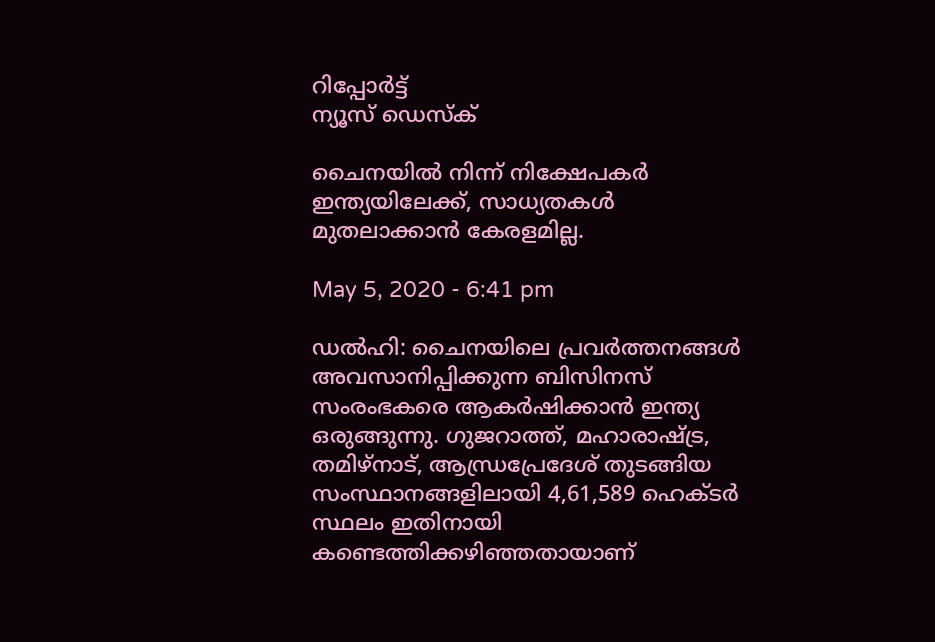റിപ്പോര്‍ട്ട്
ന്യൂസ് ഡെസ്ക്

ചൈനയില്‍ നിന്ന് നിക്ഷേപകര്‍ ഇന്ത്യയിലേക്ക്, സാധ്യതകള്‍ മുതലാക്കാന്‍ കേരളമില്ല.

May 5, 2020 - 6:41 pm

ഡല്‍ഹി: ചൈനയിലെ പ്രവര്‍ത്തനങ്ങള്‍ അവസാനിപ്പിക്കുന്ന ബിസിനസ് സംരംഭകരെ ആകര്‍ഷിക്കാന്‍ ഇന്ത്യ ഒരുങ്ങുന്നു. ഗുജറാത്ത്, മഹാരാഷ്ട്ര, തമിഴ്‌നാട്, ആന്ധ്രപ്രേദേശ് തുടങ്ങിയ സംസ്ഥാനങ്ങളിലായി 4,61,589 ഹെക്ടര്‍ സ്ഥലം ഇതിനായി കണ്ടെത്തിക്കഴിഞ്ഞതായാണ്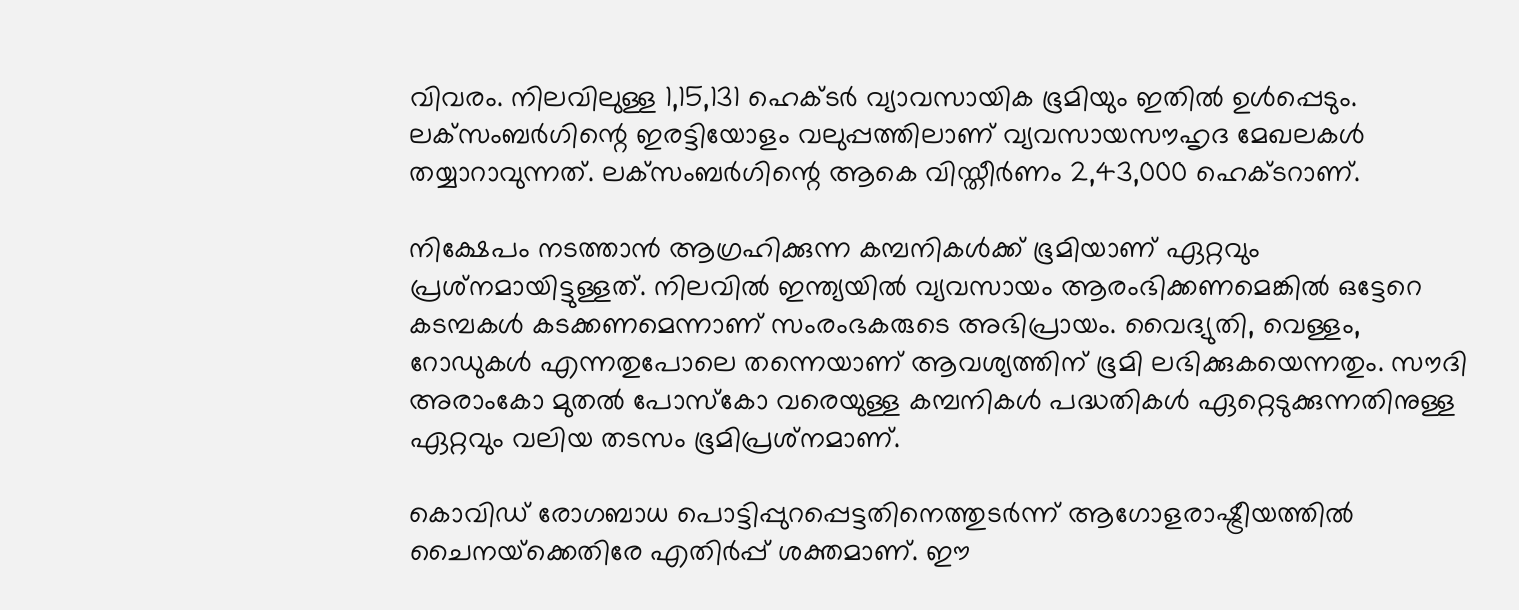വിവരം. നിലവിലുള്ള 1,15,131 ഹെക്ടര്‍ വ്യാവസായിക ഭൂമിയും ഇതില്‍ ഉള്‍പ്പെടും. ലക്‌സംബര്‍ഗിന്റെ ഇരട്ടിയോളം വലുപ്പത്തിലാണ് വ്യവസായസൗഹൃദ മേഖലകള്‍ തയ്യാറാവുന്നത്. ലക്‌സംബര്‍ഗിന്റെ ആകെ വിസ്തീര്‍ണം 2,43,000 ഹെക്ടറാണ്.

നിക്ഷേപം നടത്താന്‍ ആഗ്രഹിക്കുന്ന കമ്പനികള്‍ക്ക് ഭൂമിയാണ് ഏറ്റവും പ്രശ്‌നമായിട്ടുള്ളത്. നിലവില്‍ ഇന്ത്യയില്‍ വ്യവസായം ആരംഭിക്കണമെങ്കില്‍ ഒട്ടേറെ കടമ്പകള്‍ കടക്കണമെന്നാണ് സംരംഭകരുടെ അഭിപ്രായം. വൈദ്യുതി, വെള്ളം, റോഡുകള്‍ എന്നതുപോലെ തന്നെയാണ് ആവശ്യത്തിന് ഭൂമി ലഭിക്കുകയെന്നതും. സൗദി അരാംകോ മുതല്‍ പോസ്‌കോ വരെയുള്ള കമ്പനികള്‍ പദ്ധതികള്‍ ഏറ്റെടുക്കുന്നതിനുള്ള ഏറ്റവും വലിയ തടസം ഭൂമിപ്രശ്‌നമാണ്.

കൊവിഡ് രോഗബാധ പൊട്ടിപ്പുറപ്പെട്ടതിനെത്തുടര്‍ന്ന് ആഗോളരാഷ്ട്രീയത്തില്‍ ചൈനയ്‌ക്കെതിരേ എതിര്‍പ്പ് ശക്തമാണ്. ഈ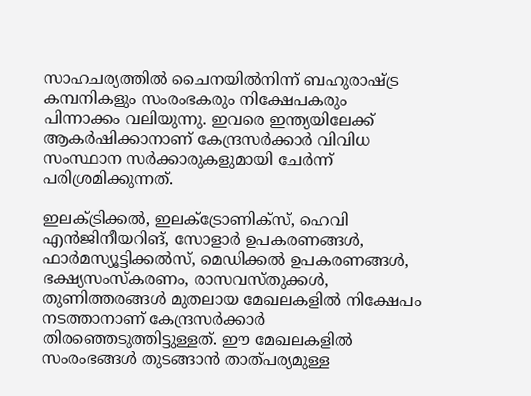സാഹചര്യത്തില്‍ ചൈനയില്‍നിന്ന് ബഹുരാഷ്ട്ര കമ്പനികളും സംരംഭകരും നിക്ഷേപകരും പിന്നാക്കം വലിയുന്നു. ഇവരെ ഇന്ത്യയിലേക്ക് ആകര്‍ഷിക്കാനാണ് കേന്ദ്രസര്‍ക്കാര്‍ വിവിധ സംസ്ഥാന സര്‍ക്കാരുകളുമായി ചേര്‍ന്ന് പരിശ്രമിക്കുന്നത്.

ഇലക്ട്രിക്കല്‍, ഇലക്ട്രോണിക്‌സ്, ഹെവി എന്‍ജിനീയറിങ്, സോളാര്‍ ഉപകരണങ്ങള്‍, ഫാര്‍മസ്യൂട്ടിക്കല്‍സ്, മെഡിക്കല്‍ ഉപകരണങ്ങള്‍, ഭക്ഷ്യസംസ്‌കരണം, രാസവസ്തുക്കള്‍, തുണിത്തരങ്ങള്‍ മുതലായ മേഖലകളില്‍ നിക്ഷേപം നടത്താനാണ് കേന്ദ്രസര്‍ക്കാര്‍ തിരഞ്ഞെടുത്തിട്ടുള്ളത്. ഈ മേഖലകളില്‍ സംരംഭങ്ങള്‍ തുടങ്ങാന്‍ താത്പര്യമുള്ള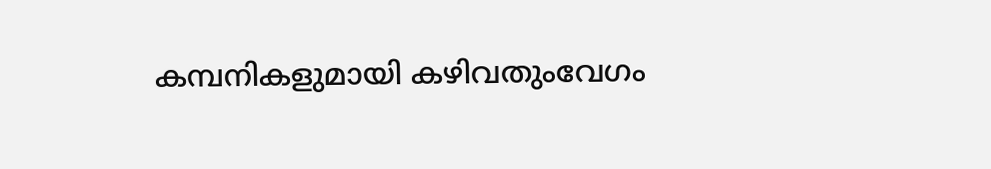കമ്പനികളുമായി കഴിവതുംവേഗം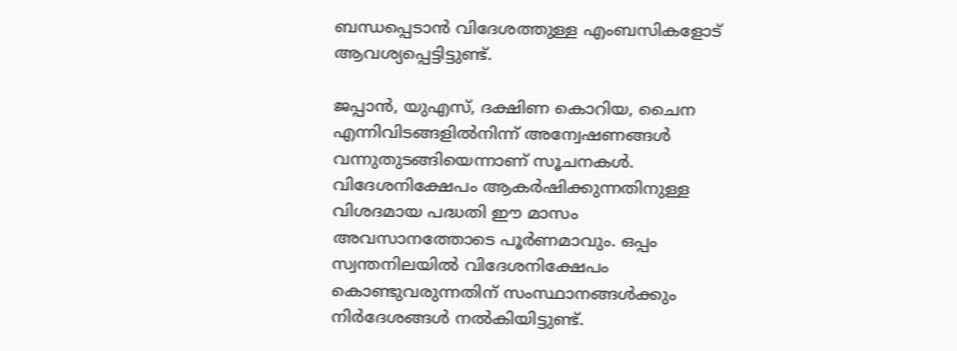ബന്ധപ്പെടാന്‍ വിദേശത്തുള്ള എംബസികളോട് ആവശ്യപ്പെട്ടിട്ടുണ്ട്.

ജപ്പാന്‍, യുഎസ്, ദക്ഷിണ കൊറിയ, ചൈന എന്നിവിടങ്ങളില്‍നിന്ന് അന്വേഷണങ്ങള്‍ വന്നുതുടങ്ങിയെന്നാണ് സൂചനകള്‍. വിദേശനിക്ഷേപം ആകര്‍ഷിക്കുന്നതിനുള്ള വിശദമായ പദ്ധതി ഈ മാസം അവസാനത്തോടെ പൂര്‍ണമാവും. ഒപ്പം സ്വന്തനിലയില്‍ വിദേശനിക്ഷേപം കൊണ്ടുവരുന്നതിന് സംസ്ഥാനങ്ങള്‍ക്കും നിര്‍ദേശങ്ങള്‍ നല്‍കിയിട്ടുണ്ട്.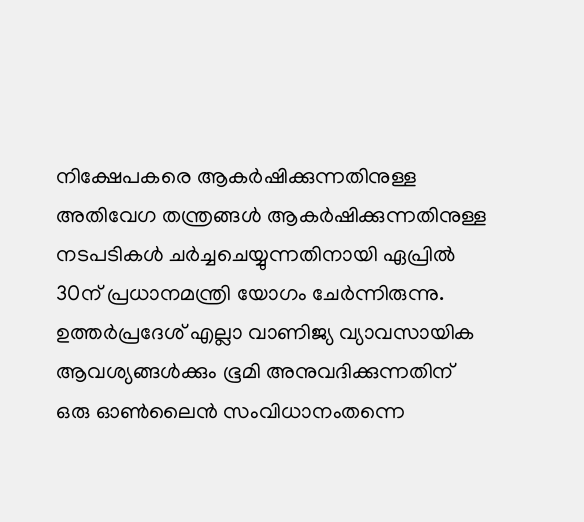നിക്ഷേപകരെ ആകര്‍ഷിക്കുന്നതിനുള്ള അതിവേഗ തന്ത്രങ്ങള്‍ ആകര്‍ഷിക്കുന്നതിനുള്ള നടപടികള്‍ ചര്‍ച്ചചെയ്യുന്നതിനായി ഏപ്രില്‍ 30ന് പ്രധാനമന്ത്രി യോഗം ചേര്‍ന്നിരുന്നു. ഉത്തര്‍പ്രദേശ് എല്ലാ വാണിജ്യ വ്യാവസായിക ആവശ്യങ്ങള്‍ക്കും ഭൂമി അനുവദിക്കുന്നതിന് ഒരു ഓണ്‍ലൈന്‍ സംവിധാനംതന്നെ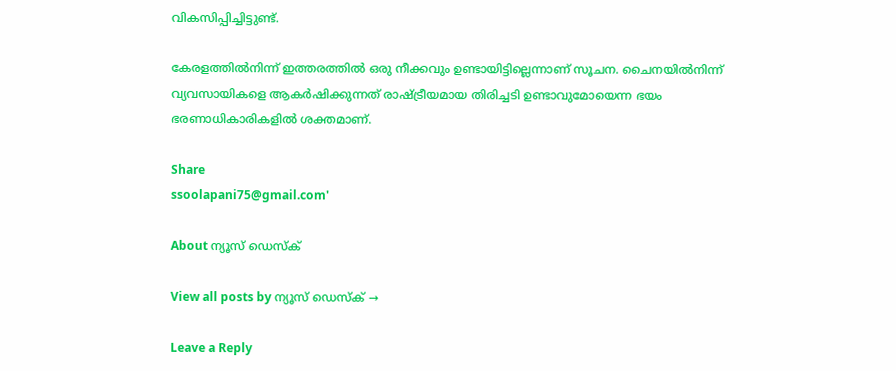വികസിപ്പിച്ചിട്ടുണ്ട്.

കേരളത്തില്‍നിന്ന് ഇത്തരത്തില്‍ ഒരു നീക്കവും ഉണ്ടായിട്ടില്ലെന്നാണ് സൂചന. ചൈനയില്‍നിന്ന് വ്യവസായികളെ ആകര്‍ഷിക്കുന്നത് രാഷ്ട്രീയമായ തിരിച്ചടി ഉണ്ടാവുമോയെന്ന ഭയം ഭരണാധികാരികളില്‍ ശക്തമാണ്.

Share
ssoolapani75@gmail.com'

About ന്യൂസ് ഡെസ്ക്

View all posts by ന്യൂസ് ഡെസ്ക് →

Leave a Reply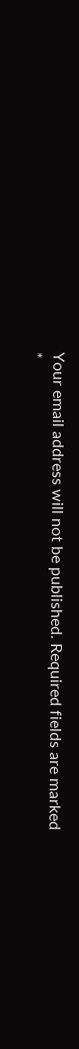Your email address will not be published. Required fields are marked *